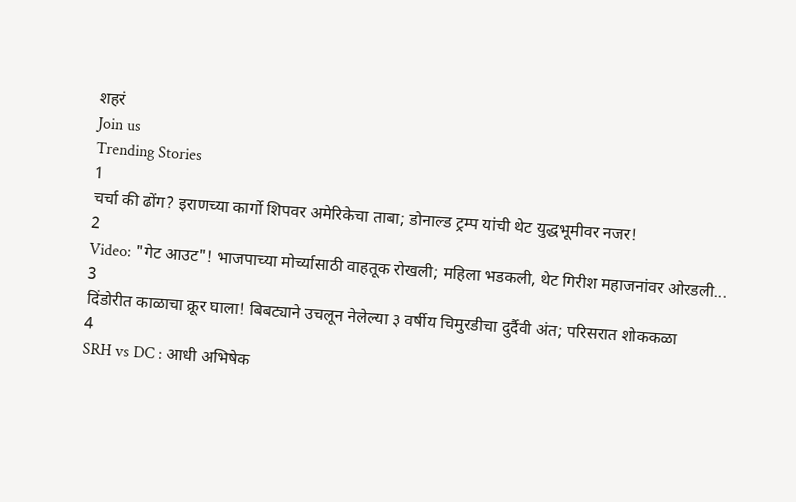शहरं
Join us
Trending Stories
1
चर्चा की ढोंग? इराणच्या कार्गो शिपवर अमेरिकेचा ताबा; डोनाल्ड ट्रम्प यांची थेट युद्धभूमीवर नजर!
2
Video: "गेट आउट"! भाजपाच्या मोर्च्यासाठी वाहतूक रोखली; महिला भडकली, थेट गिरीश महाजनांवर ओरडली...
3
दिंडोरीत काळाचा क्रूर घाला! बिबट्याने उचलून नेलेल्या ३ वर्षीय चिमुरडीचा दुर्दैवी अंत; परिसरात शोककळा
4
SRH vs DC : आधी अभिषेक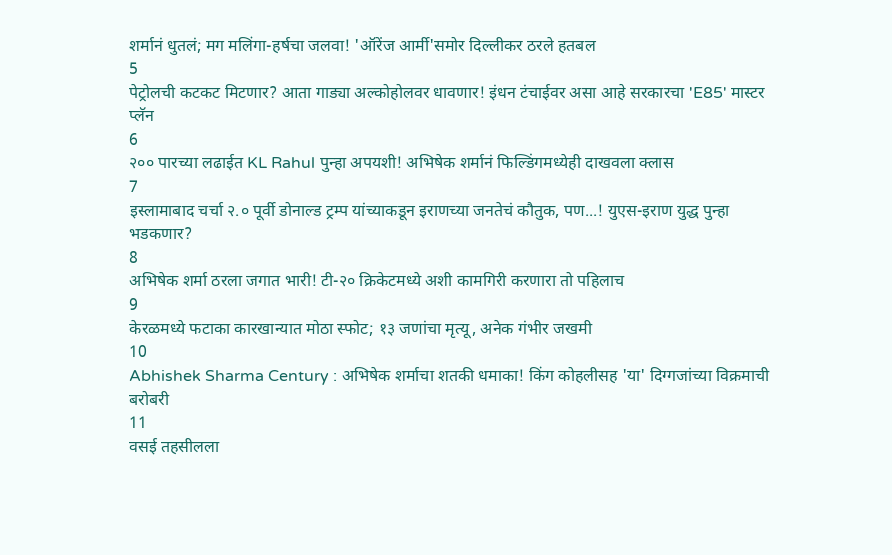शर्मानं धुतलं; मग मलिंगा-हर्षचा जलवा! 'ऑरेंज आर्मी'समोर दिल्लीकर ठरले हतबल
5
पेट्रोलची कटकट मिटणार? आता गाड्या अल्कोहोलवर धावणार! इंधन टंचाईवर असा आहे सरकारचा 'E85' मास्टर प्लॅन
6
२०० पारच्या लढाईत KL Rahul पुन्हा अपयशी! अभिषेक शर्मानं फिल्डिंगमध्येही दाखवला क्लास
7
इस्लामाबाद चर्चा २.० पूर्वी डोनाल्ड ट्रम्प यांच्याकडून इराणच्या जनतेचं कौतुक, पण...! युएस-इराण युद्ध पुन्हा भडकणार?
8
अभिषेक शर्मा ठरला जगात भारी! टी-२० क्रिकेटमध्ये अशी कामगिरी करणारा तो पहिलाच
9
केरळमध्ये फटाका कारखान्यात मोठा स्फोट; १३ जणांचा मृत्यू, अनेक गंभीर जखमी
10
Abhishek Sharma Century : अभिषेक शर्माचा शतकी धमाका! किंग कोहलीसह 'या' दिग्गजांच्या विक्रमाची बरोबरी
11
वसई तहसीलला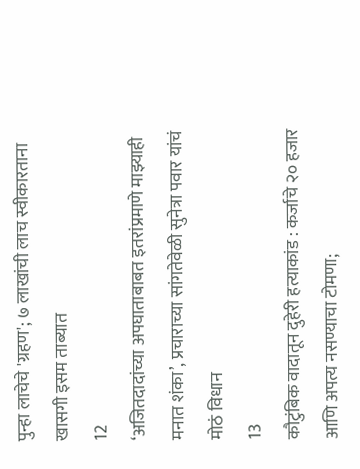पुन्हा लाचेचे 'ग्रहण'; ७ लाखांची लाच स्वीकारताना खासगी इसम ताब्यात
12
‘अजितदादांच्या अपघाताबाबत इतरांप्रमाणे माझ्याही मनात शंका’, प्रचाराच्या सांगतेवेळी सुनेत्रा पवार यांचं मोठं विधान
13
कौटुंबिक वादातून दुहेरी हत्याकांड : कर्जाचे २० हजार आणि अपत्य नसण्याचा टोमणा;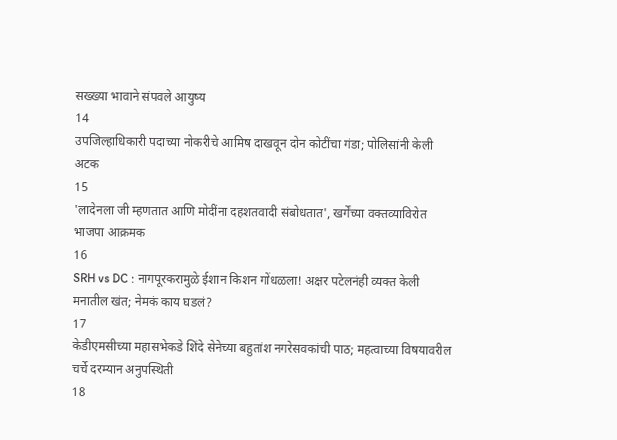सख्ख्या भावाने संपवले आयुष्य
14
उपजिल्हाधिकारी पदाच्या नोकरीचे आमिष दाखवून दोन कोटींचा गंडा; पोलिसांनी केली अटक
15
'लादेनला जी म्हणतात आणि मोदींना दहशतवादी संबोधतात', खर्गेंच्या वक्तव्याविरोत भाजपा आक्रमक
16
SRH vs DC : नागपूरकरामुळे ईशान किशन गोंधळला! अक्षर पटेलनंही व्यक्त केली मनातील खंत; नेमकं काय घडलं?
17
केडीएमसीच्या महासभेकडे शिंदे सेनेच्या बहुतांश नगरेसवकांची पाठ; महत्वाच्या विषयावरील चर्चे दरम्यान अनुपस्थिती
18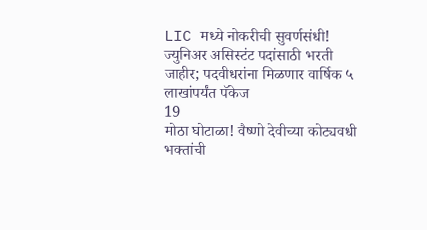LIC मध्ये नोकरीची सुवर्णसंधी! ज्युनिअर असिस्टंट पदांसाठी भरती जाहीर; पदवीधरांना मिळणार वार्षिक ५ लाखांपर्यंत पॅकेज
19
मोठा घोटाळा! वैष्णो देवीच्या कोट्यवधी भक्तांची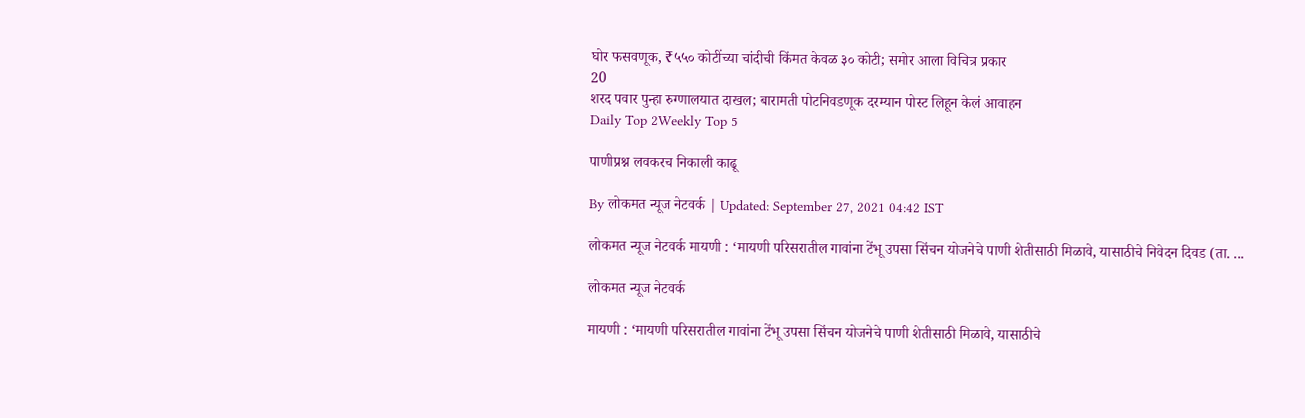घोर फसवणूक, ₹५५० कोटींच्या चांदीची किंमत केवळ ३० कोटी; समोर आला विचित्र प्रकार
20
शरद पवार पुन्हा रुग्णालयात दाखल; बारामती पोटनिवडणूक दरम्यान पोस्ट लिहून केलं आवाहन
Daily Top 2Weekly Top 5

पाणीप्रश्न लवकरच निकाली काढू

By लोकमत न्यूज नेटवर्क | Updated: September 27, 2021 04:42 IST

लोकमत न्यूज नेटवर्क मायणी : ‘मायणी परिसरातील गावांना टेंभू उपसा सिंचन योजनेचे पाणी शेतीसाठी मिळावे, यासाठीचे निवेदन दिवड (ता. ...

लोकमत न्यूज नेटवर्क

मायणी : ‘मायणी परिसरातील गावांना टेंभू उपसा सिंचन योजनेचे पाणी शेतीसाठी मिळावे, यासाठीचे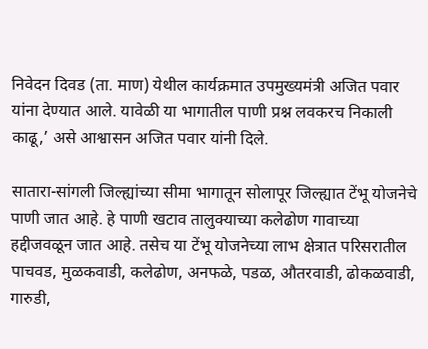निवेदन दिवड (ता. माण) येथील कार्यक्रमात उपमुख्यमंत्री अजित पवार यांना देण्यात आले. यावेळी या भागातील पाणी प्रश्न लवकरच निकाली काढू,’ असे आश्वासन अजित पवार यांनी दिले.

सातारा-सांगली जिल्ह्यांच्या सीमा भागातून सोलापूर जिल्ह्यात टेंभू योजनेचे पाणी जात आहे. हे पाणी खटाव तालुक्याच्या कलेढोण गावाच्या हद्दीजवळून जात आहे. तसेच या टेंभू योजनेच्या लाभ क्षेत्रात परिसरातील पाचवड, मुळकवाडी, कलेढोण, अनफळे, पडळ, औतरवाडी, ढोकळवाडी, गारुडी,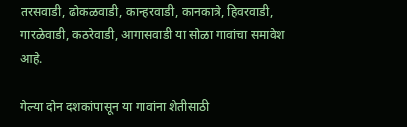तरसवाडी, ढोकळवाडी, कान्हरवाडी, कानकात्रे, हिवरवाडी, गारळेवाडी, कठरेवाडी, आगासवाडी या सोळा गावांचा समावेश आहे.

गेल्या दोन दशकांपासून या गावांना शेतीसाठी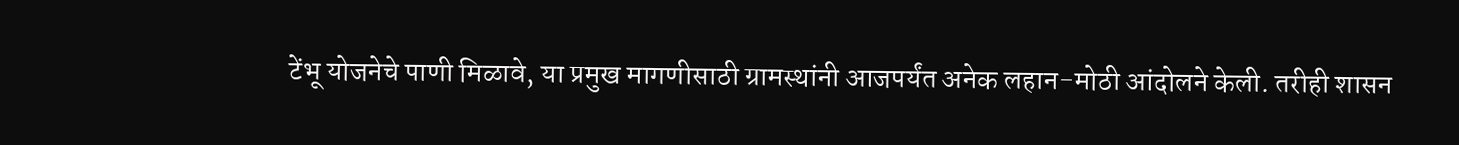टेंभू योजनेचे पाणी मिळावे, या प्रमुख मागणीसाठी ग्रामस्थांनी आजपर्यंत अनेक लहान-मोठी आंदोलने केली. तरीही शासन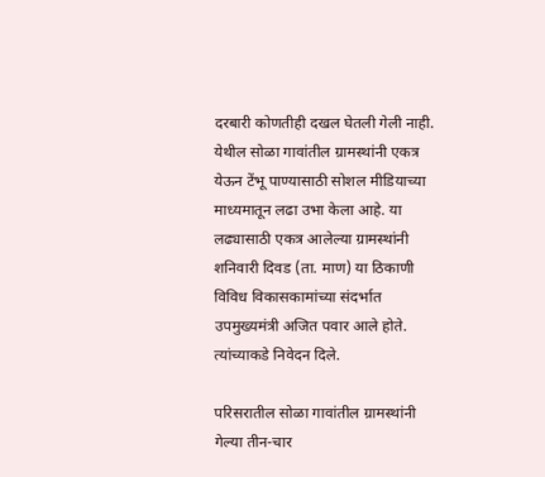दरबारी कोणतीही दखल घेतली गेली नाही. येथील सोळा गावांतील ग्रामस्थांनी एकत्र येऊन टेंभू पाण्यासाठी सोशल मीडियाच्या माध्यमातून लढा उभा केला आहे. या लढ्यासाठी एकत्र आलेल्या ग्रामस्थांनी शनिवारी दिवड (ता. माण) या ठिकाणी विविध विकासकामांच्या संदर्भात उपमुख्यमंत्री अजित पवार आले होते. त्यांच्याकडे निवेदन दिले.

परिसरातील सोळा गावांतील ग्रामस्थांनी गेल्या तीन-चार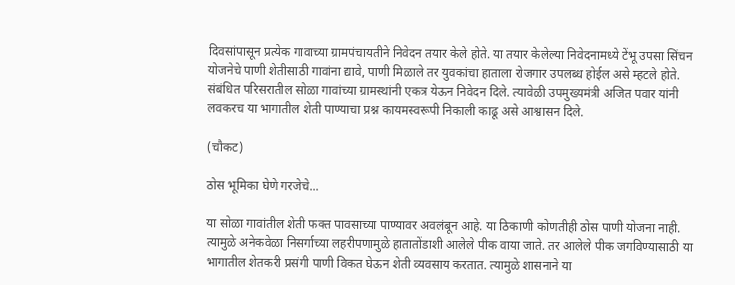दिवसांपासून प्रत्येक गावाच्या ग्रामपंचायतीने निवेदन तयार केले होते. या तयार केलेल्या निवेदनामध्ये टेंभू उपसा सिंचन योजनेचे पाणी शेतीसाठी गावांना द्यावे, पाणी मिळाले तर युवकांचा हाताला रोजगार उपलब्ध होईल असे म्हटले होते. संबंधित परिसरातील सोळा गावांच्या ग्रामस्थांनी एकत्र येऊन निवेदन दिले. त्यावेळी उपमुख्यमंत्री अजित पवार यांनी लवकरच या भागातील शेती पाण्याचा प्रश्न कायमस्वरूपी निकाली काढू असे आश्वासन दिले.

(चौकट)

ठोस भूमिका घेणे गरजेचे...

या सोळा गावांतील शेती फक्त पावसाच्या पाण्यावर अवलंबून आहे. या ठिकाणी कोणतीही ठोस पाणी योजना नाही. त्यामुळे अनेकवेळा निसर्गाच्या लहरीपणामुळे हातातोंडाशी आलेले पीक वाया जाते. तर आलेले पीक जगविण्यासाठी या भागातील शेतकरी प्रसंगी पाणी विकत घेऊन शेती व्यवसाय करतात. त्यामुळे शासनाने या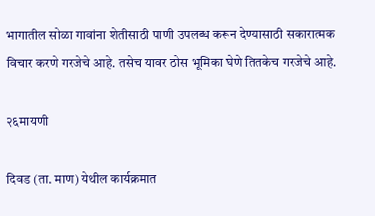भागातील सोळा गावांना शेतीसाठी पाणी उपलब्ध करून देण्यासाठी सकारात्मक विचार करणे गरजेचे आहे. तसेच यावर ठोस भूमिका घेणे तितकेच गरजेचे आहे.

२६मायणी

दिवड (ता. माण) येथील कार्यक्रमात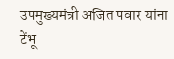उपमुख्यमंत्री अजित पवार यांना टेंभू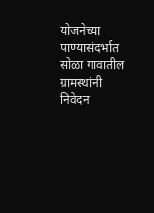योजनेच्या पाण्यासंदर्भात सोळा गावातील ग्रामस्थांनी निवेदन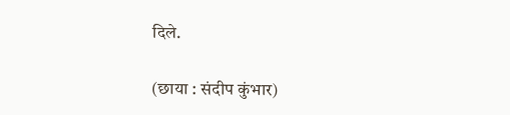दिले.

(छाया : संदीप कुंभार)